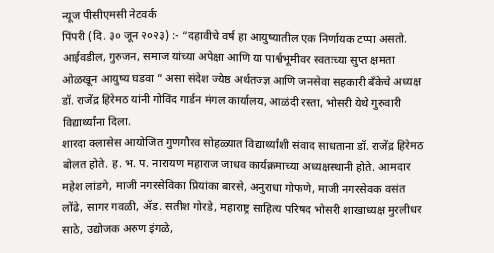न्यूज पीसीएमसी नेटवर्क
पिंपरी (दि. ३० जून २०२३) :- “दहावीचे वर्ष हा आयुष्यातील एक निर्णायक टप्पा असतो. आईवडील, गुरुजन, समाज यांच्या अपेक्षा आणि या पार्श्वभूमीवर स्वतःच्या सुप्त क्षमता ओळखून आयुष्य घडवा ” असा संदेश ज्येष्ठ अर्थतज्ज्ञ आणि जनसेवा सहकारी बँकेचे अध्यक्ष डॉ. राजेंद्र हिरेमठ यांनी गोविंद गार्डन मंगल कार्यालय, आळंदी रस्ता, भोसरी येथे गुरुवारी विद्यार्थ्यांना दिला.
शारदा क्लासेस आयोजित गुणगौरव सोहळ्यात विद्यार्थ्यांशी संवाद साधताना डॉ. राजेंद्र हिरेमठ बोलत होते. ह. भ. प. नारायण महाराज जाधव कार्यक्रमाच्या अध्यक्षस्थानी होते. आमदार महेश लांडगे, माजी नगरसेविका प्रियांका बारसे, अनुराधा गोफणे, माजी नगरसेवक वसंत लोंढे, सागर गवळी, ॲड. सतीश गोरडे, महाराष्ट्र साहित्य परिषद भोसरी शाखाध्यक्ष मुरलीधर साठे, उद्योजक अरुण इंगळे,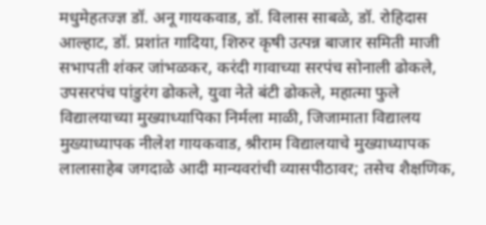मधुमेहतज्ज्ञ डॉ. अनू गायकवाड, डॉ. विलास साबळे, डॉ. रोहिदास आल्हाट, डॉ. प्रशांत गादिया, शिरुर कृषी उत्पन्न बाजार समिती माजी सभापती शंकर जांभळकर, करंदी गावाच्या सरपंच सोनाली ढोकले, उपसरपंच पांडुरंग ढोकले, युवा नेते बंटी ढोकले, महात्मा फुले विद्यालयाच्या मुख्याध्यापिका निर्मला माळी, जिजामाता विद्यालय मुख्याध्यापक नीलेश गायकवाड, श्रीराम विद्यालयाचे मुख्याध्यापक लालासाहेब जगदाळे आदी मान्यवरांची व्यासपीठावर; तसेच शैक्षणिक,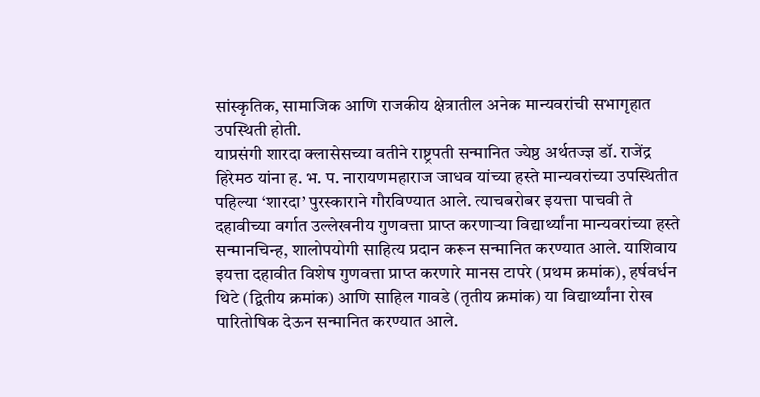सांस्कृतिक, सामाजिक आणि राजकीय क्षेत्रातील अनेक मान्यवरांची सभागृहात उपस्थिती होती.
याप्रसंगी शारदा क्लासेसच्या वतीने राष्ट्रपती सन्मानित ज्येष्ठ अर्थतज्ज्ञ डॉ. राजेंद्र हिरेमठ यांना ह. भ. प. नारायणमहाराज जाधव यांच्या हस्ते मान्यवरांच्या उपस्थितीत पहिल्या ‘शारदा’ पुरस्काराने गौरविण्यात आले. त्याचबरोबर इयत्ता पाचवी ते दहावीच्या वर्गात उल्लेखनीय गुणवत्ता प्राप्त करणाऱ्या विद्यार्थ्यांना मान्यवरांच्या हस्ते सन्मानचिन्ह, शालोपयोगी साहित्य प्रदान करून सन्मानित करण्यात आले. याशिवाय इयत्ता दहावीत विशेष गुणवत्ता प्राप्त करणारे मानस टापरे (प्रथम क्रमांक), हर्षवर्धन थिटे (द्वितीय क्रमांक) आणि साहिल गावडे (तृतीय क्रमांक) या विद्यार्थ्यांना रोख पारितोषिक देऊन सन्मानित करण्यात आले.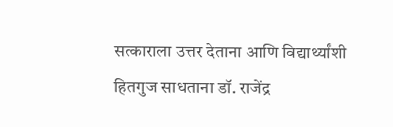सत्काराला उत्तर देताना आणि विद्यार्थ्यांशी हितगुज साधताना डॉ. राजेंद्र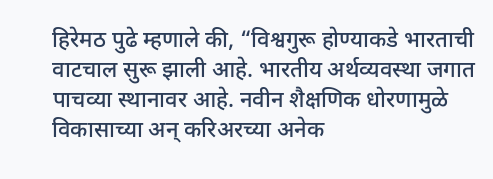हिरेमठ पुढे म्हणाले की, “विश्वगुरू होण्याकडे भारताची वाटचाल सुरू झाली आहे. भारतीय अर्थव्यवस्था जगात पाचव्या स्थानावर आहे. नवीन शैक्षणिक धोरणामुळे विकासाच्या अन् करिअरच्या अनेक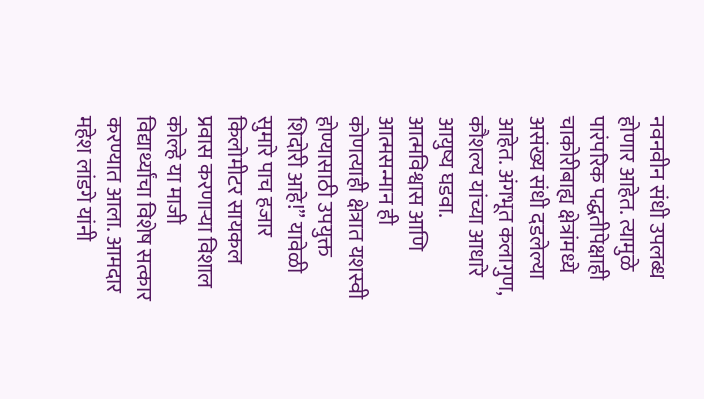नवनवीन संधी उपलब्ध होणार आहेत. त्यामुळे पारंपरिक पद्धतीपेक्षाही चाकोरीबाह्य क्षेत्रांमध्ये असंख्य संधी दडलेल्या आहेत. अंगभूत कलागुण, कौशल्य यांच्या आधारे आयुष्य घडवा. आत्मविश्वास आणि आत्मसन्मान ही कोणत्याही क्षेत्रात यशस्वी होण्यासाठी उपयुक्त शिदोरी आहे!” यावेळी सुमारे पाच हजार किलोमीटर सायकल प्रवास करणाऱ्या विशाल कोल्हे या माजी विद्यार्थ्यांचा विशेष सत्कार करण्यात आला. आमदार महेश लांडगे यांनी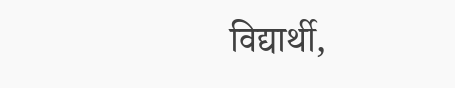विद्यार्थी,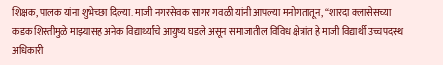शिक्षक, पालक यांना शुभेच्छा दिल्या. माजी नगरसेवक सागर गवळी यांनी आपल्या मनोगतातून, “शारदा क्लासेसच्या कडक शिस्तीमुळे माझ्यासह अनेक विद्यार्थ्यांचे आयुष्य घडले असून समाजातील विविध क्षेत्रांत हे माजी विद्यार्थी उच्चपदस्थ अधिकारी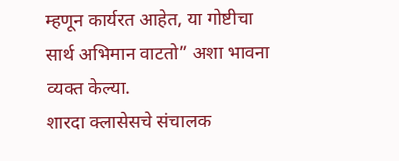म्हणून कार्यरत आहेत, या गोष्टीचा सार्थ अभिमान वाटतो” अशा भावना व्यक्त केल्या.
शारदा क्लासेसचे संचालक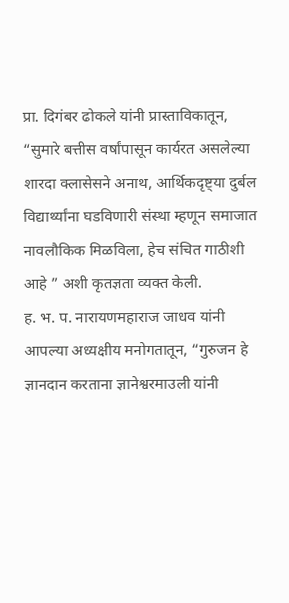प्रा. दिगंबर ढोकले यांनी प्रास्ताविकातून, “सुमारे बत्तीस वर्षांपासून कार्यरत असलेल्या शारदा क्लासेसने अनाथ, आर्थिकदृष्ट्या दुर्बल विद्यार्थ्यांना घडविणारी संस्था म्हणून समाजात नावलौकिक मिळविला, हेच संचित गाठीशी आहे ” अशी कृतज्ञता व्यक्त केली.
ह. भ. प. नारायणमहाराज जाधव यांनी आपल्या अध्यक्षीय मनोगतातून, “गुरुजन हे ज्ञानदान करताना ज्ञानेश्वरमाउली यांनी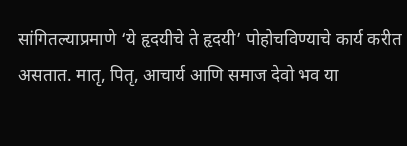सांगितल्याप्रमाणे ‘ये हृदयीचे ते हृदयी’ पोहोचविण्याचे कार्य करीत असतात. मातृ, पितृ, आचार्य आणि समाज देवो भव या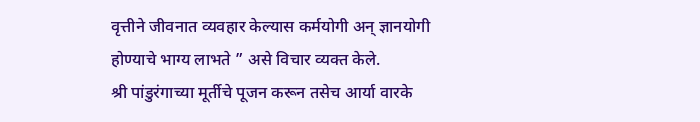वृत्तीने जीवनात व्यवहार केल्यास कर्मयोगी अन् ज्ञानयोगी होण्याचे भाग्य लाभते ” असे विचार व्यक्त केले.
श्री पांडुरंगाच्या मूर्तीचे पूजन करून तसेच आर्या वारके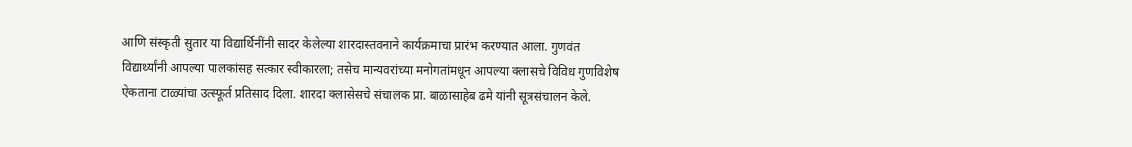आणि संस्कृती सुतार या विद्यार्थिनींनी सादर केलेल्या शारदास्तवनाने कार्यक्रमाचा प्रारंभ करण्यात आला. गुणवंत विद्यार्थ्यांनी आपल्या पालकांसह सत्कार स्वीकारला; तसेच मान्यवरांच्या मनोगतांमधून आपल्या क्लासचे विविध गुणविशेष ऐकताना टाळ्यांचा उत्स्फूर्त प्रतिसाद दिला. शारदा क्लासेसचे संचालक प्रा. बाळासाहेब ढमे यांनी सूत्रसंचालन केले.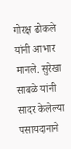गोरक्ष ढोकले यांनी आभार मानले. सुरेखा साबळे यांनी सादर केलेल्या पसायदानाने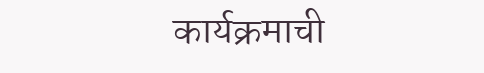कार्यक्रमाची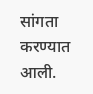सांगता करण्यात आली.